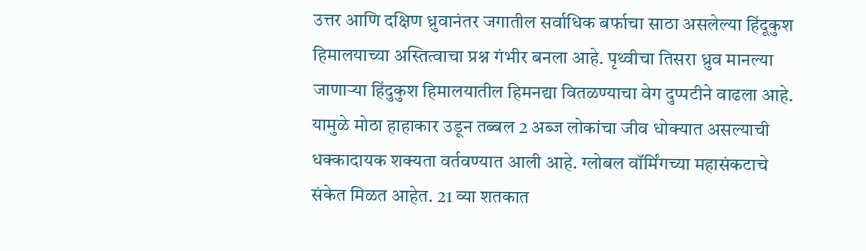उत्तर आणि दक्षिण ध्रुवानंतर जगातील सर्वाधिक बर्फाचा साठा असलेल्या हिंदूकुश हिमालयाच्या अस्तित्वाचा प्रश्न गंभीर बनला आहे. पृथ्वीचा तिसरा ध्रुव मानल्या जाणाऱ्या हिंदुकुश हिमालयातील हिमनद्या वितळण्याचा वेग दुप्पटीने वाढला आहे. यामुळे मोठा हाहाकार उडून तब्बल 2 अब्ज लोकांचा जीव धोक्यात असल्याची धक्कादायक शक्यता वर्तवण्यात आली आहे. ग्लोबल वॉर्मिंगच्या महासंकटाचे संकेत मिळत आहेत. 21 व्या शतकात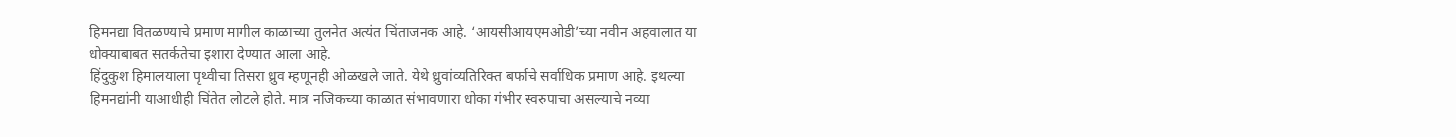हिमनद्या वितळण्याचे प्रमाण मागील काळाच्या तुलनेत अत्यंत चिंताजनक आहे. ‘आयसीआयएमओडी’च्या नवीन अहवालात या धोक्याबाबत सतर्कतेचा इशारा देण्यात आला आहे.
हिंदुकुश हिमालयाला पृथ्वीचा तिसरा ध्रुव म्हणूनही ओळखले जाते. येथे ध्रुवांव्यतिरिक्त बर्फाचे सर्वाधिक प्रमाण आहे. इथल्या हिमनद्यांनी याआधीही चिंतेत लोटले होते. मात्र नजिकच्या काळात संभावणारा धोका गंभीर स्वरुपाचा असल्याचे नव्या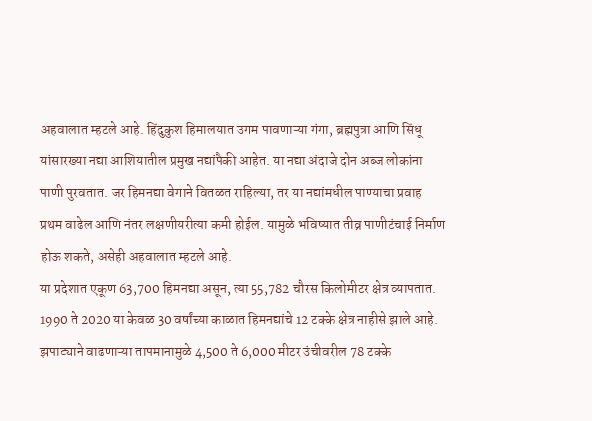अहवालात म्हटले आहे. हिंदुकुश हिमालयात उगम पावणाऱ्या गंगा, ब्रह्मपुत्रा आणि सिंधू यांसारख्या नद्या आशियातील प्रमुख नद्यांपैकी आहेत. या नद्या अंदाजे दोन अब्ज लोकांना पाणी पुरवतात. जर हिमनद्या वेगाने वितळत राहिल्या, तर या नद्यांमधील पाण्याचा प्रवाह प्रथम वाढेल आणि नंतर लक्षणीयरीत्या कमी होईल. यामुळे भविष्यात तीव्र पाणीटंचाई निर्माण होऊ शकते, असेही अहवालात म्हटले आहे.
या प्रदेशात एकूण 63,700 हिमनद्या असून, त्या 55,782 चौरस किलोमीटर क्षेत्र व्यापतात. 1990 ते 2020 या केवळ 30 वर्षांच्या काळात हिमनद्यांचे 12 टक्के क्षेत्र नाहीसे झाले आहे. झपाट्याने वाढणाऱ्या तापमानामुळे 4,500 ते 6,000 मीटर उंचीवरील 78 टक्के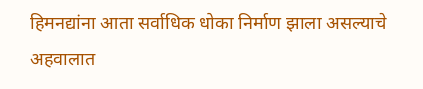हिमनद्यांना आता सर्वाधिक धोका निर्माण झाला असल्याचे अहवालात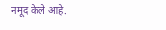नमूद केले आहे.